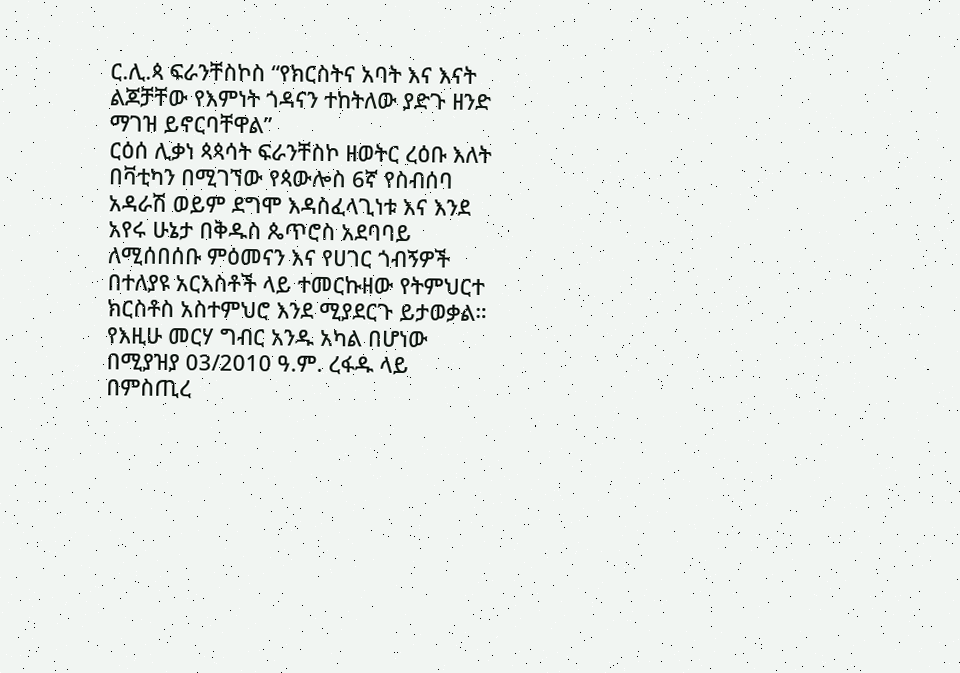ር.ሊ.ጳ ፍራንቸስኮስ “የክርስትና አባት እና እናት ልጆቻቸው የእምነት ጎዳናን ተከትለው ያድጉ ዘንድ ማገዝ ይኖርባቸዋል”
ርዕሰ ሊቃነ ጳጳሳት ፍራንቸስኮ ዘወትር ረዕቡ እለት በቫቲካን በሚገኘው የጳውሎስ 6ኛ የስብሰባ አዳራሽ ወይም ደግሞ እዳስፈላጊነቱ እና እንደ አየሩ ሁኔታ በቅዱስ ጴጥሮስ አደባባይ ለሚሰበሰቡ ምዕመናን እና የሀገር ጎብኝዎች በተለያዩ አርእስቶች ላይ ተመርኩዘው የትምህርተ ክርስቶስ አስተምህሮ እንደ ሚያደርጉ ይታወቃል። የእዚሁ መርሃ ግብር አንዱ አካል በሆነው በሚያዝያ 03/2010 ዓ.ም. ረፋዱ ላይ በምስጢረ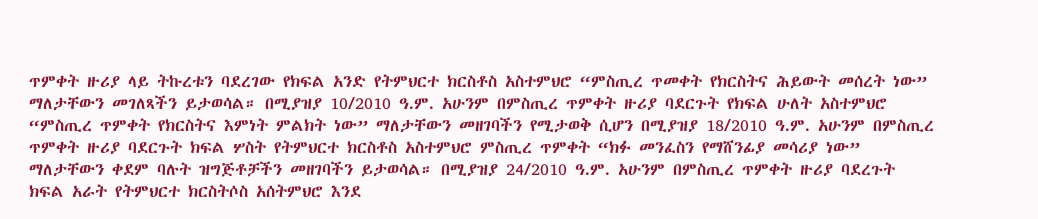ጥምቀት ዙሪያ ላይ ትኩረቱን ባደረገው የክፍል አንድ የትምህርተ ክርስቶስ አስተምህሮ “ምስጢረ ጥመቀት የክርስትና ሕይውት መሰረት ነው” ማለታቸውን መገለጻችን ይታወሳል። በሚያዝያ 10/2010 ዓ.ም. አሁንም በምስጢረ ጥምቀት ዙሪያ ባደርጉት የክፍል ሁለት አስተምህሮ “ምስጢረ ጥምቀት የክርስትና እምነት ምልክት ነው” ማለታቸውን መዘገባችን የሚታወቅ ሲሆን በሚያዝያ 18/2010 ዓ.ም. አሁንም በምስጢረ ጥምቀት ዙሪያ ባደርጉት ክፍል ሦስት የትምህርተ ክርስቶስ አስተምህሮ ምስጢረ ጥምቀት “ክፉ መንፈስን የማሸንፊያ መሳሪያ ነው” ማለታቸውን ቀደም ባሉት ዝግጅቶቻችን መዘገባችን ይታወሳል። በሚያዝያ 24/2010 ዓ.ም. አሁንም በምስጢረ ጥምቀት ዙሪያ ባደረጉት ክፍል አራት የትምህርተ ክርስትሶስ አሰትምህሮ እንደ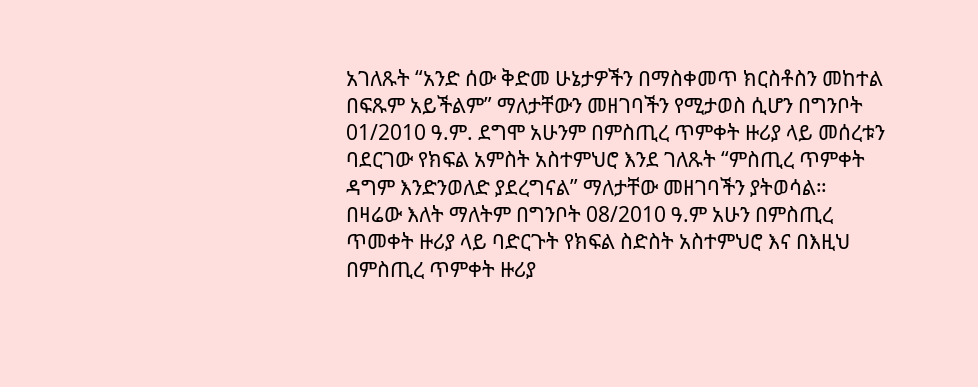አገለጹት “አንድ ሰው ቅድመ ሁኔታዎችን በማስቀመጥ ክርስቶስን መከተል በፍጹም አይችልም” ማለታቸውን መዘገባችን የሚታወስ ሲሆን በግንቦት 01/2010 ዓ.ም. ደግሞ አሁንም በምስጢረ ጥምቀት ዙሪያ ላይ መሰረቱን ባደርገው የክፍል አምስት አስተምህሮ እንደ ገለጹት “ምስጢረ ጥምቀት ዳግም እንድንወለድ ያደረግናል” ማለታቸው መዘገባችን ያትወሳል።
በዛሬው እለት ማለትም በግንቦት 08/2010 ዓ.ም አሁን በምስጢረ ጥመቀት ዙሪያ ላይ ባድርጉት የክፍል ስድስት አስተምህሮ እና በእዚህ በምስጢረ ጥምቀት ዙሪያ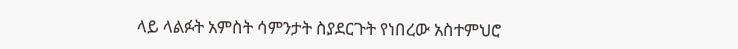ላይ ላልፉት አምስት ሳምንታት ስያደርጉት የነበረው አስተምህሮ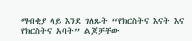ማብቂያ ላይ እንደ ገለጹት “የክርስትና እናት እና የክርስትና አባት” ልጆቻቸው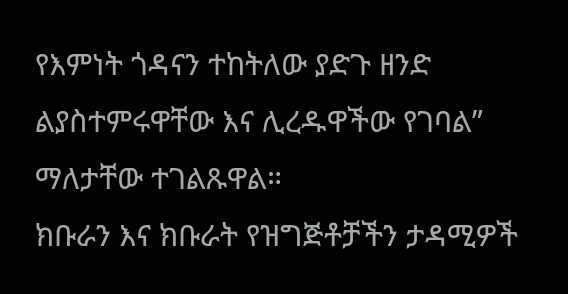የእምነት ጎዳናን ተከትለው ያድጉ ዘንድ ልያስተምሩዋቸው እና ሊረዱዋችው የገባል” ማለታቸው ተገልጹዋል።
ክቡራን እና ክቡራት የዝግጅቶቻችን ታዳሚዎች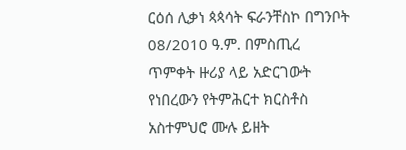ርዕሰ ሊቃነ ጳጳሳት ፍራንቸስኮ በግንቦት 08/2010 ዓ.ም. በምስጢረ ጥምቀት ዙሪያ ላይ አድርገውት የነበረውን የትምሕርተ ክርስቶስ አስተምህሮ ሙሉ ይዘት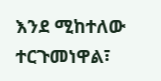እንደ ሚከተለው ተርጉመነዋል፣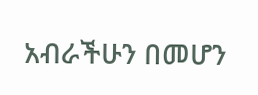አብራችሁን በመሆን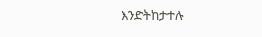እንድትከታተሉ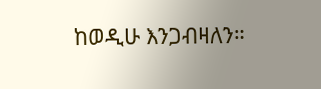ከወዲሁ እንጋብዛለን።